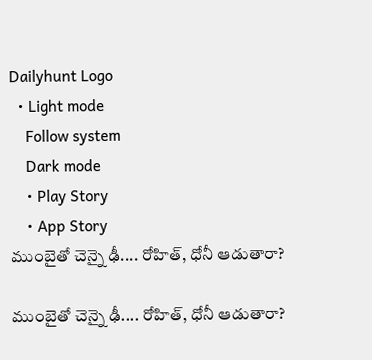Dailyhunt Logo
  • Light mode
    Follow system
    Dark mode
    • Play Story
    • App Story
ముంబైతో చెన్నై ఢీ.... రోహిత్, ధోనీ ఆడుతారా?

ముంబైతో చెన్నై ఢీ.... రోహిత్, ధోనీ ఆడుతారా?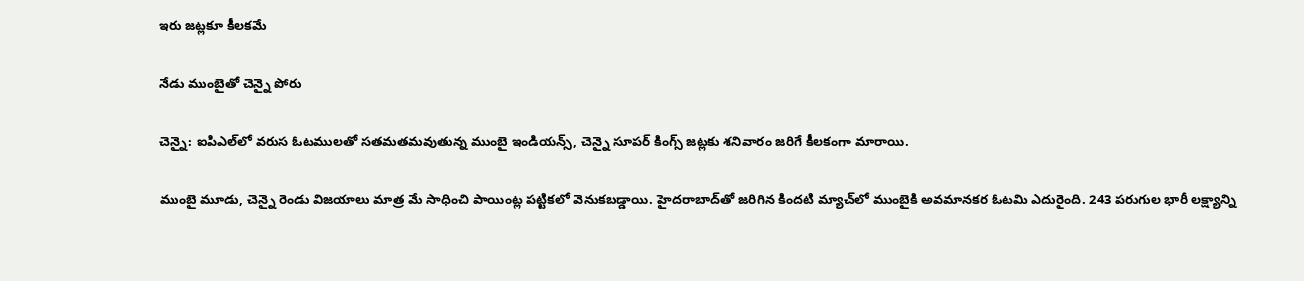ఇరు జట్లకూ కీలకమే

నేడు ముంబైతో చెన్నై పోరు

చెన్నై: ఐపిఎల్‌లో వరుస ఓటములతో సతమతమవుతున్న ముంబై ఇండియన్స్, చెన్నై సూపర్ కింగ్స్ జట్లకు శనివారం జరిగే కీలకంగా మారాయి.

ముంబై మూడు, చెన్నై రెండు విజయాలు మాత్ర మే సాధించి పాయింట్ల పట్టికలో వెనుకబడ్డాయి. హైదరాబాద్‌తో జరిగిన కిందటి మ్యాచ్‌లో ముంబైకి అవమానకర ఓటమి ఎదురైంది. 243 పరుగుల భారీ లక్ష్యాన్ని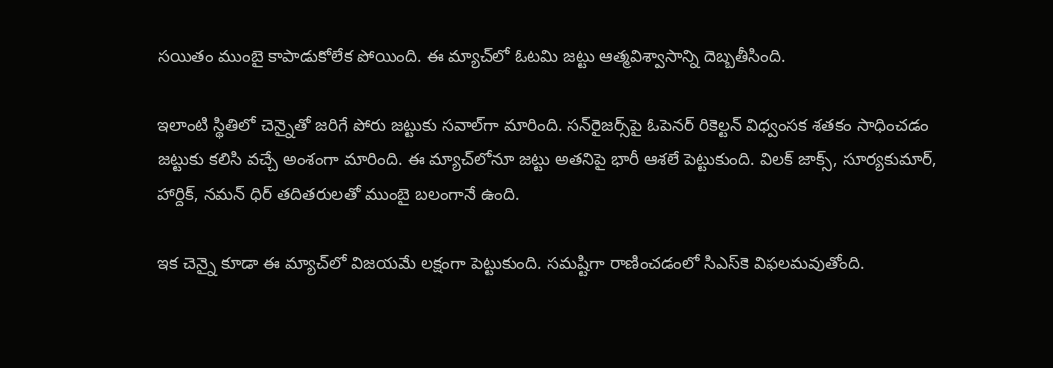సయితం ముంబై కాపాడుకోలేక పోయింది. ఈ మ్యాచ్‌లో ఓటమి జట్టు ఆత్మవిశ్వాసాన్ని దెబ్బతీసింది.

ఇలాంటి స్థితిలో చెన్నైతో జరిగే పోరు జట్టుకు సవాల్‌గా మారింది. సన్‌రైజర్స్‌పై ఓపెనర్ రికెల్టన్ విధ్వంసక శతకం సాధించడం జట్టుకు కలిసి వచ్చే అంశంగా మారింది. ఈ మ్యాచ్‌లోనూ జట్టు అతనిపై భారీ ఆశలే పెట్టుకుంది. విలక్ జాక్స్, సూర్యకుమార్, హార్దిక్, నమన్ ధిర్ తదితరులతో ముంబై బలంగానే ఉంది.

ఇక చెన్నై కూడా ఈ మ్యాచ్‌లో విజయమే లక్షంగా పెట్టుకుంది. సమష్టిగా రాణించడంలో సిఎస్‌కె విఫలమవుతోంది.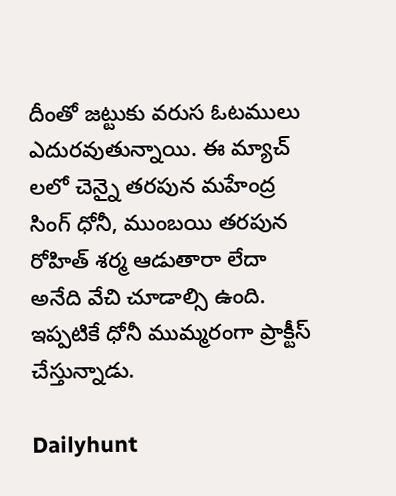దీంతో జట్టుకు వరుస ఓటములు ఎదురవుతున్నాయి. ఈ మ్యాచ్ లలో చెన్నై తరపున మహేంద్ర సింగ్ ధోనీ, ముంబయి తరపున రోహిత్ శర్మ ఆడుతారా లేదా అనేది వేచి చూడాల్సి ఉంది. ఇప్పటికే ధోనీ ముమ్మరంగా ప్రాక్టీస్ చేస్తున్నాడు.

Dailyhunt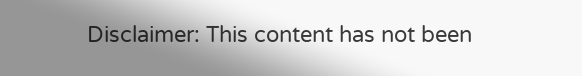Disclaimer: This content has not been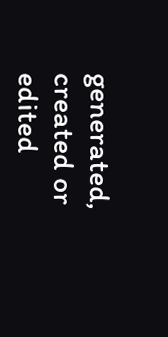generated, created or edited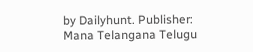by Dailyhunt. Publisher: Mana Telangana Telugu